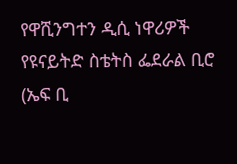የዋሺንግተን ዲሲ ነዋሪዎች የዩናይትድ ስቴትስ ፌደራል ቢሮ (ኤፍ ቢ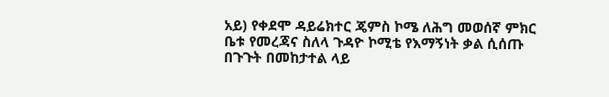አይ) የቀደሞ ዳይሬክተር ጄምስ ኮሜ ለሕግ መወሰኛ ምክር ቤቱ የመረጃና ስለላ ጉዳዮ ኮሚቴ የእማኝነት ቃል ሲሰጡ በጉጉት በመከታተል ላይ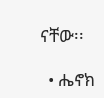ናቸው፡፡

  • ሔኖክ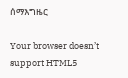ሰማእግዜር

Your browser doesn’t support HTML5